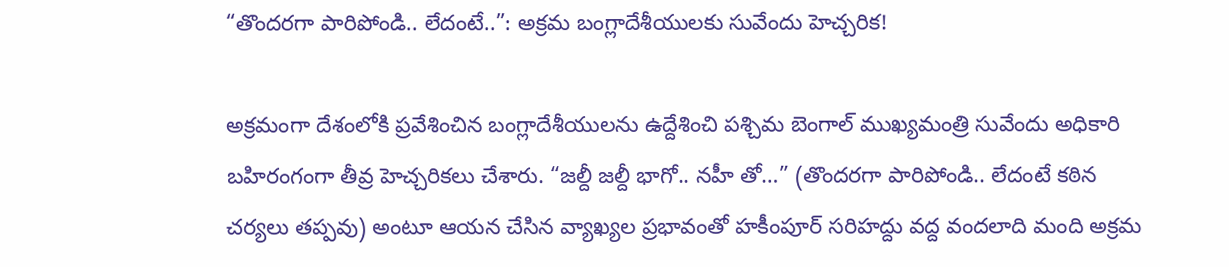“తొందరగా పారిపోండి.. లేదంటే..”: అక్రమ బంగ్లాదేశీయులకు సువేందు హెచ్చరిక!

అక్రమంగా దేశంలోకి ప్రవేశించిన బంగ్లాదేశీయులను ఉద్దేశించి పశ్చిమ బెంగాల్ ముఖ్యమంత్రి సువేందు అధికారి బహిరంగంగా తీవ్ర హెచ్చరికలు చేశారు. “జల్దీ జల్దీ భాగో.. నహీ తో…” (తొందరగా పారిపోండి.. లేదంటే కఠిన చర్యలు తప్పవు) అంటూ ఆయన చేసిన వ్యాఖ్యల ప్రభావంతో హకీంపూర్ సరిహద్దు వద్ద వందలాది మంది అక్రమ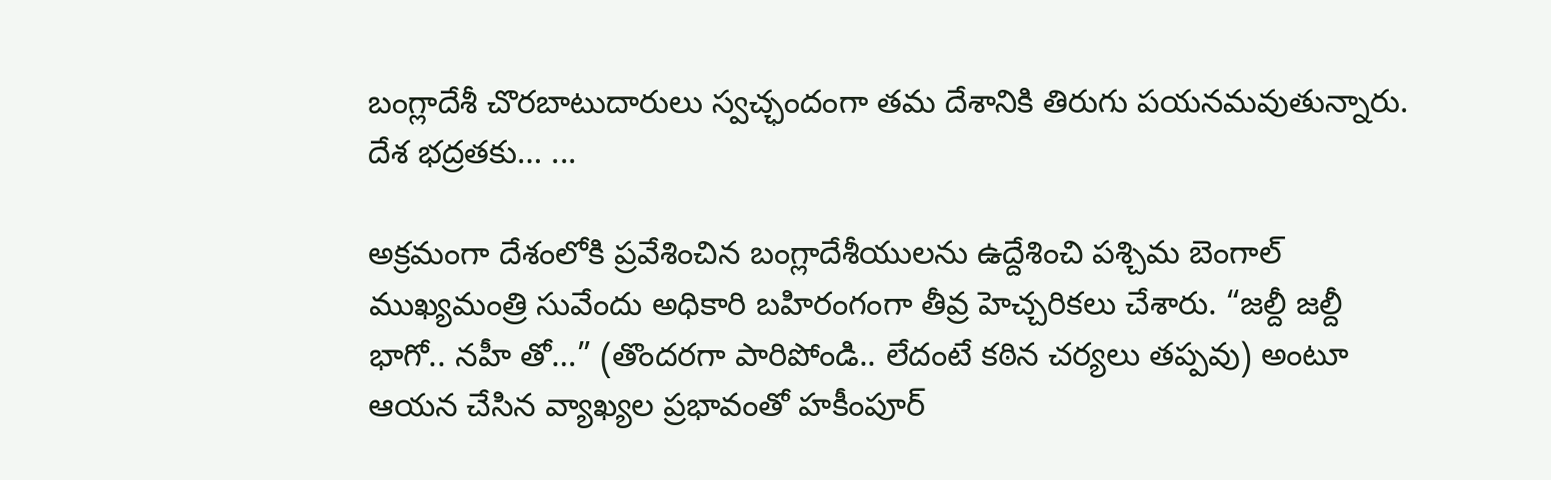బంగ్లాదేశీ చొరబాటుదారులు స్వచ్ఛందంగా తమ దేశానికి తిరుగు పయనమవుతున్నారు. దేశ భద్రతకు… ...

అక్రమంగా దేశంలోకి ప్రవేశించిన బంగ్లాదేశీయులను ఉద్దేశించి పశ్చిమ బెంగాల్ ముఖ్యమంత్రి సువేందు అధికారి బహిరంగంగా తీవ్ర హెచ్చరికలు చేశారు. “జల్దీ జల్దీ భాగో.. నహీ తో…” (తొందరగా పారిపోండి.. లేదంటే కఠిన చర్యలు తప్పవు) అంటూ ఆయన చేసిన వ్యాఖ్యల ప్రభావంతో హకీంపూర్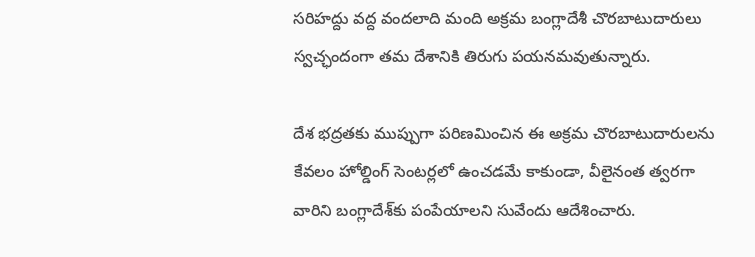సరిహద్దు వద్ద వందలాది మంది అక్రమ బంగ్లాదేశీ చొరబాటుదారులు స్వచ్ఛందంగా తమ దేశానికి తిరుగు పయనమవుతున్నారు.

దేశ భద్రతకు ముప్పుగా పరిణమించిన ఈ అక్రమ చొరబాటుదారులను కేవలం హోల్డింగ్ సెంటర్లలో ఉంచడమే కాకుండా, వీలైనంత త్వరగా వారిని బంగ్లాదేశ్‌కు పంపేయాలని సువేందు ఆదేశించారు.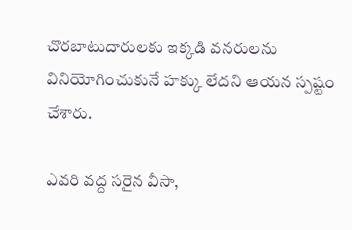చొరబాటుదారులకు ఇక్కడి వనరులను వినియోగించుకునే హక్కు లేదని ఆయన స్పష్టం చేశారు.

ఎవరి వద్ద సరైన వీసా,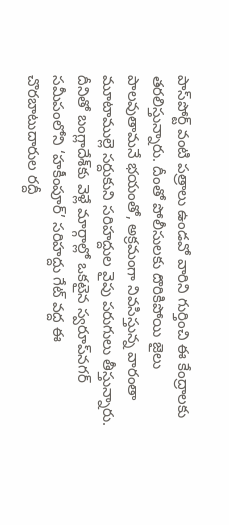పాస్‌పోర్ట్ వంటి పత్రాలు ఉండవో వారిని గుర్తించి ఈ కేంద్రాలకు తరలిస్తున్నారు. దీంతో పోలీసులకు దొరికిపోయి జైలు పాలవుతామనే భయంతో, అక్రమంగా నివసిస్తున్న వారంతా మూటాముల్లె సర్దుకుని సరిహద్దుల వైపు పరుగులు తీస్తున్నారు. దీనితో బంగ్లాదేశ్‌కు వెళ్లే మార్గాల్లో ఒకటైన స్వరూప్‌నగర్ సమీపంలోని ‘హకీంపూర్’ సరిహద్దు గేట్ వద్ద ఈ చొరబాటుదారుల రద్దీ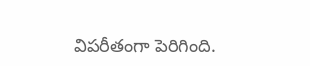విపరీతంగా పెరిగింది.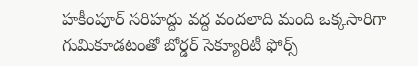హకీంపూర్ సరిహద్దు వద్ద వందలాది మంది ఒక్కసారిగా గుమికూడటంతో బోర్డర్ సెక్యూరిటీ ఫోర్స్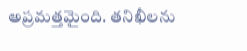అప్రమత్తమైంది. తనిఖీలను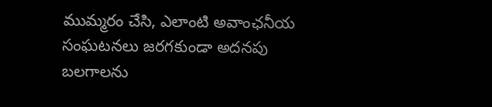ముమ్మరం చేసి, ఎలాంటి అవాంఛనీయ సంఘటనలు జరగకుండా అదనపు బలగాలను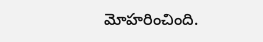మోహరించింది.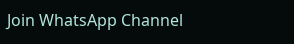Join WhatsApp Channel